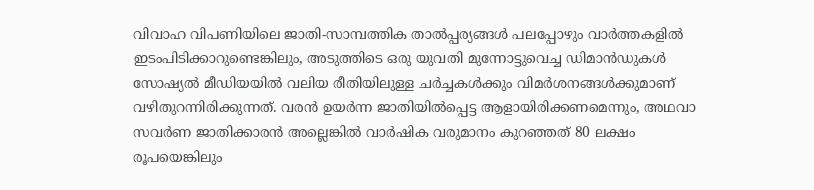വിവാഹ വിപണിയിലെ ജാതി-സാമ്പത്തിക താൽപ്പര്യങ്ങൾ പലപ്പോഴും വാർത്തകളിൽ ഇടംപിടിക്കാറുണ്ടെങ്കിലും, അടുത്തിടെ ഒരു യുവതി മുന്നോട്ടുവെച്ച ഡിമാൻഡുകൾ സോഷ്യൽ മീഡിയയിൽ വലിയ രീതിയിലുള്ള ചർച്ചകൾക്കും വിമർശനങ്ങൾക്കുമാണ് വഴിതുറന്നിരിക്കുന്നത്. വരൻ ഉയർന്ന ജാതിയിൽപ്പെട്ട ആളായിരിക്കണമെന്നും, അഥവാ സവർണ ജാതിക്കാരൻ അല്ലെങ്കിൽ വാർഷിക വരുമാനം കുറഞ്ഞത് 80 ലക്ഷം രൂപയെങ്കിലും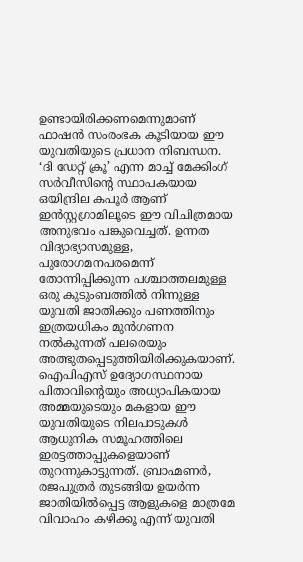ഉണ്ടായിരിക്കണമെന്നുമാണ് ഫാഷൻ സംരംഭക കൂടിയായ ഈ യുവതിയുടെ പ്രധാന നിബന്ധന. ‘ദി ഡേറ്റ് ക്രൂ’ എന്ന മാച്ച് മേക്കിംഗ് സർവീസിന്റെ സ്ഥാപകയായ ഒയിന്ദ്രില കപൂർ ആണ് ഇൻസ്റ്റഗ്രാമിലൂടെ ഈ വിചിത്രമായ അനുഭവം പങ്കുവെച്ചത്. ഉന്നത വിദ്യാഭ്യാസമുള്ള, പുരോഗമനപരമെന്ന് തോന്നിപ്പിക്കുന്ന പശ്ചാത്തലമുള്ള ഒരു കുടുംബത്തിൽ നിന്നുള്ള യുവതി ജാതിക്കും പണത്തിനും ഇത്രയധികം മുൻഗണന നൽകുന്നത് പലരെയും അത്ഭുതപ്പെടുത്തിയിരിക്കുകയാണ്.
ഐപിഎസ് ഉദ്യോഗസ്ഥനായ പിതാവിന്റെയും അധ്യാപികയായ അമ്മയുടെയും മകളായ ഈ യുവതിയുടെ നിലപാടുകൾ ആധുനിക സമൂഹത്തിലെ ഇരട്ടത്താപ്പുകളെയാണ് തുറന്നുകാട്ടുന്നത്. ബ്രാഹ്മണർ, രജപുത്രർ തുടങ്ങിയ ഉയർന്ന ജാതിയിൽപ്പെട്ട ആളുകളെ മാത്രമേ വിവാഹം കഴിക്കൂ എന്ന് യുവതി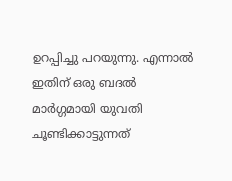ഉറപ്പിച്ചു പറയുന്നു. എന്നാൽ ഇതിന് ഒരു ബദൽ മാർഗ്ഗമായി യുവതി ചൂണ്ടിക്കാട്ടുന്നത്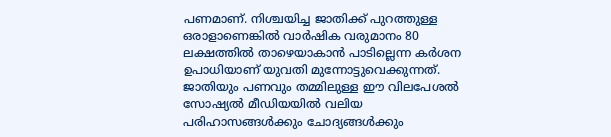പണമാണ്. നിശ്ചയിച്ച ജാതിക്ക് പുറത്തുള്ള ഒരാളാണെങ്കിൽ വാർഷിക വരുമാനം 80 ലക്ഷത്തിൽ താഴെയാകാൻ പാടില്ലെന്ന കർശന ഉപാധിയാണ് യുവതി മുന്നോട്ടുവെക്കുന്നത്. ജാതിയും പണവും തമ്മിലുള്ള ഈ വിലപേശൽ സോഷ്യൽ മീഡിയയിൽ വലിയ പരിഹാസങ്ങൾക്കും ചോദ്യങ്ങൾക്കും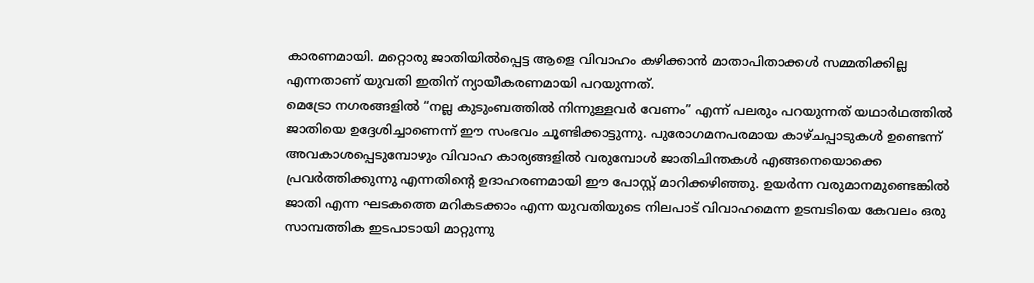കാരണമായി. മറ്റൊരു ജാതിയിൽപ്പെട്ട ആളെ വിവാഹം കഴിക്കാൻ മാതാപിതാക്കൾ സമ്മതിക്കില്ല എന്നതാണ് യുവതി ഇതിന് ന്യായീകരണമായി പറയുന്നത്.
മെട്രോ നഗരങ്ങളിൽ “നല്ല കുടുംബത്തിൽ നിന്നുള്ളവർ വേണം” എന്ന് പലരും പറയുന്നത് യഥാർഥത്തിൽ ജാതിയെ ഉദ്ദേശിച്ചാണെന്ന് ഈ സംഭവം ചൂണ്ടിക്കാട്ടുന്നു. പുരോഗമനപരമായ കാഴ്ചപ്പാടുകൾ ഉണ്ടെന്ന് അവകാശപ്പെടുമ്പോഴും വിവാഹ കാര്യങ്ങളിൽ വരുമ്പോൾ ജാതിചിന്തകൾ എങ്ങനെയൊക്കെ പ്രവർത്തിക്കുന്നു എന്നതിന്റെ ഉദാഹരണമായി ഈ പോസ്റ്റ് മാറിക്കഴിഞ്ഞു. ഉയർന്ന വരുമാനമുണ്ടെങ്കിൽ ജാതി എന്ന ഘടകത്തെ മറികടക്കാം എന്ന യുവതിയുടെ നിലപാട് വിവാഹമെന്ന ഉടമ്പടിയെ കേവലം ഒരു സാമ്പത്തിക ഇടപാടായി മാറ്റുന്നു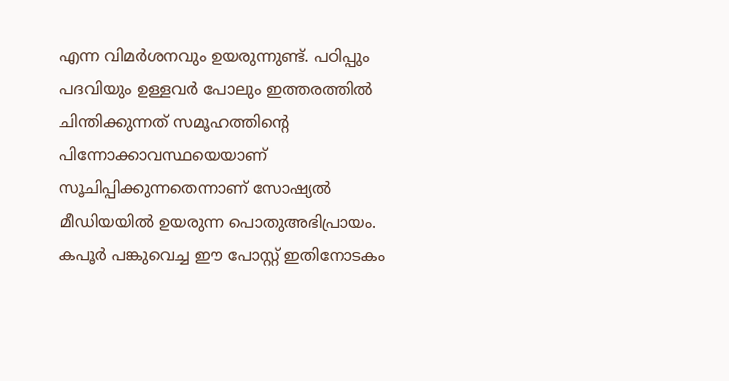എന്ന വിമർശനവും ഉയരുന്നുണ്ട്. പഠിപ്പും പദവിയും ഉള്ളവർ പോലും ഇത്തരത്തിൽ ചിന്തിക്കുന്നത് സമൂഹത്തിന്റെ പിന്നോക്കാവസ്ഥയെയാണ് സൂചിപ്പിക്കുന്നതെന്നാണ് സോഷ്യൽ മീഡിയയിൽ ഉയരുന്ന പൊതുഅഭിപ്രായം. കപൂർ പങ്കുവെച്ച ഈ പോസ്റ്റ് ഇതിനോടകം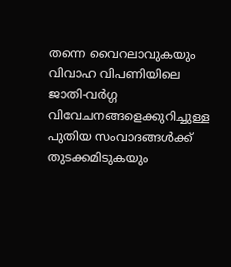തന്നെ വൈറലാവുകയും വിവാഹ വിപണിയിലെ ജാതി-വർഗ്ഗ വിവേചനങ്ങളെക്കുറിച്ചുള്ള പുതിയ സംവാദങ്ങൾക്ക് തുടക്കമിടുകയും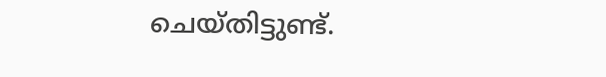ചെയ്തിട്ടുണ്ട്.